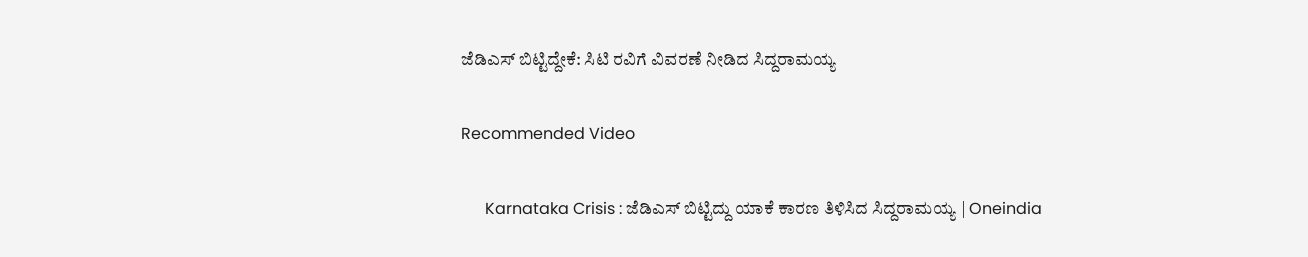ಜೆಡಿಎಸ್ ಬಿಟ್ಟಿದ್ದೇಕೆ: ಸಿಟಿ ರವಿಗೆ ವಿವರಣೆ ನೀಡಿದ ಸಿದ್ದರಾಮಯ್ಯ

Recommended Video

      Karnataka Crisis : ಜೆಡಿಎಸ್ ಬಿಟ್ಟಿದ್ದು ಯಾಕೆ ಕಾರಣ ತಿಳಿಸಿದ ಸಿದ್ದರಾಮಯ್ಯ | Oneindia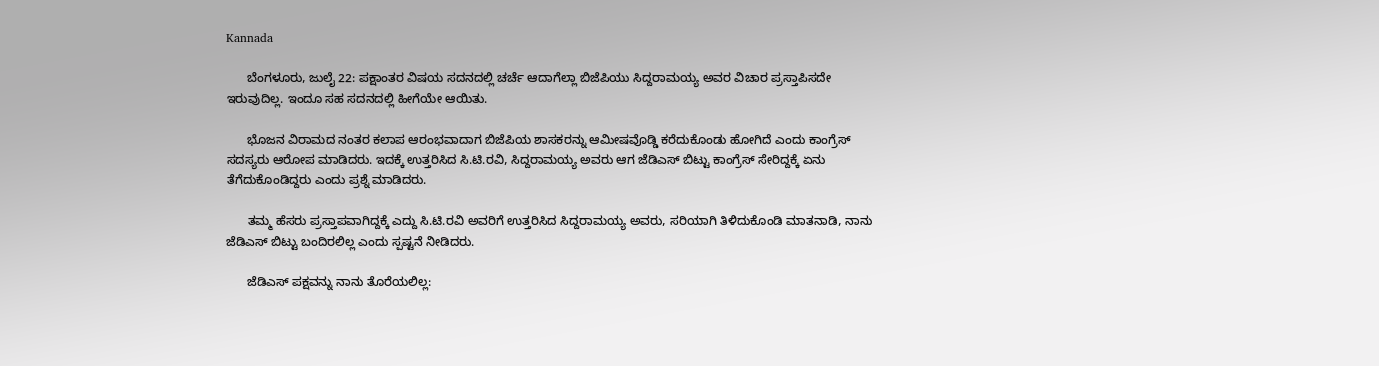Kannada

      ಬೆಂಗಳೂರು, ಜುಲೈ 22: ಪಕ್ಷಾಂತರ ವಿಷಯ ಸದನದಲ್ಲಿ ಚರ್ಚೆ ಆದಾಗೆಲ್ಲಾ ಬಿಜೆಪಿಯು ಸಿದ್ದರಾಮಯ್ಯ ಅವರ ವಿಚಾರ ಪ್ರಸ್ತಾಪಿಸದೇ ಇರುವುದಿಲ್ಲ. ಇಂದೂ ಸಹ ಸದನದಲ್ಲಿ ಹೀಗೆಯೇ ಆಯಿತು.

      ಭೊಜನ ವಿರಾಮದ ನಂತರ ಕಲಾಪ ಆರಂಭವಾದಾಗ ಬಿಜೆಪಿಯ ಶಾಸಕರನ್ನು ಆಮೀಷವೊಡ್ಡಿ ಕರೆದುಕೊಂಡು ಹೋಗಿದೆ ಎಂದು ಕಾಂಗ್ರೆಸ್ ಸದಸ್ಯರು ಆರೋಪ ಮಾಡಿದರು. ಇದಕ್ಕೆ ಉತ್ತರಿಸಿದ ಸಿ.ಟಿ.ರವಿ, ಸಿದ್ದರಾಮಯ್ಯ ಅವರು ಆಗ ಜೆಡಿಎಸ್ ಬಿಟ್ಟು ಕಾಂಗ್ರೆಸ್ ಸೇರಿದ್ದಕ್ಕೆ ಏನು ತೆಗೆದುಕೊಂಡಿದ್ದರು ಎಂದು ಪ್ರಶ್ನೆ ಮಾಡಿದರು.

      ತಮ್ಮ ಹೆಸರು ಪ್ರಸ್ತಾಪವಾಗಿದ್ದಕ್ಕೆ ಎದ್ದು ಸಿ.ಟಿ.ರವಿ ಅವರಿಗೆ ಉತ್ತರಿಸಿದ ಸಿದ್ದರಾಮಯ್ಯ ಅವರು, ಸರಿಯಾಗಿ ತಿಳಿದುಕೊಂಡಿ ಮಾತನಾಡಿ, ನಾನು ಜೆಡಿಎಸ್ ಬಿಟ್ಟು ಬಂದಿರಲಿಲ್ಲ ಎಂದು ಸ್ಪಷ್ಟನೆ ನೀಡಿದರು.

      ಜೆಡಿಎಸ್ ಪಕ್ಷವನ್ನು ನಾನು ತೊರೆಯಲಿಲ್ಲ: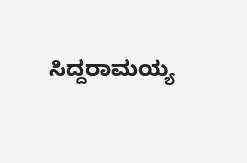ಸಿದ್ದರಾಮಯ್ಯ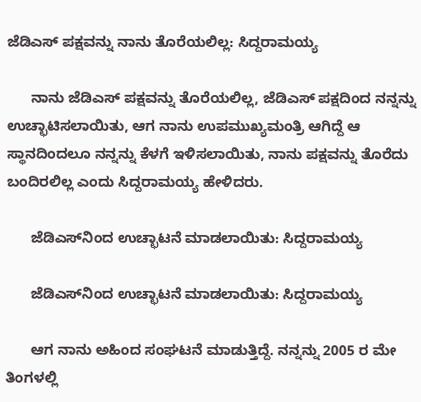ಜೆಡಿಎಸ್ ಪಕ್ಷವನ್ನು ನಾನು ತೊರೆಯಲಿಲ್ಲ: ಸಿದ್ದರಾಮಯ್ಯ

      ನಾನು ಜೆಡಿಎಸ್ ಪಕ್ಷವನ್ನು ತೊರೆಯಲಿಲ್ಲ, ಜೆಡಿಎಸ್ ಪಕ್ಷದಿಂದ ನನ್ನನ್ನು ಉಚ್ಛಾಟಿಸಲಾಯಿತು, ಆಗ ನಾನು ಉಪಮುಖ್ಯಮಂತ್ರಿ ಆಗಿದ್ದೆ ಆ ಸ್ಥಾನದಿಂದಲೂ ನನ್ನನ್ನು ಕೆಳಗೆ ಇಳಿಸಲಾಯಿತು, ನಾನು ಪಕ್ಷವನ್ನು ತೊರೆದು ಬಂದಿರಲಿಲ್ಲ ಎಂದು ಸಿದ್ದರಾಮಯ್ಯ ಹೇಳಿದರು.

      ಜೆಡಿಎಸ್‌ನಿಂದ ಉಚ್ಛಾಟನೆ ಮಾಡಲಾಯಿತು: ಸಿದ್ದರಾಮಯ್ಯ

      ಜೆಡಿಎಸ್‌ನಿಂದ ಉಚ್ಛಾಟನೆ ಮಾಡಲಾಯಿತು: ಸಿದ್ದರಾಮಯ್ಯ

      ಆಗ ನಾನು ಅಹಿಂದ ಸಂಘಟನೆ ಮಾಡುತ್ತಿದ್ದೆ. ನನ್ನನ್ನು 2005 ರ ಮೇ ತಿಂಗಳಲ್ಲಿ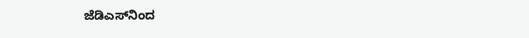ಜೆಡಿಎಸ್‌ನಿಂದ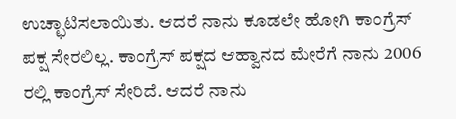ಉಚ್ಛಾಟಿಸಲಾಯಿತು. ಆದರೆ ನಾನು ಕೂಡಲೇ ಹೋಗಿ ಕಾಂಗ್ರೆಸ್ ಪಕ್ಷ ಸೇರಲಿಲ್ಲ. ಕಾಂಗ್ರೆಸ್ ಪಕ್ಷದ ಆಹ್ವಾನದ ಮೇರೆಗೆ ನಾನು 2006 ರಲ್ಲಿ ಕಾಂಗ್ರೆಸ್ ಸೇರಿದೆ. ಆದರೆ ನಾನು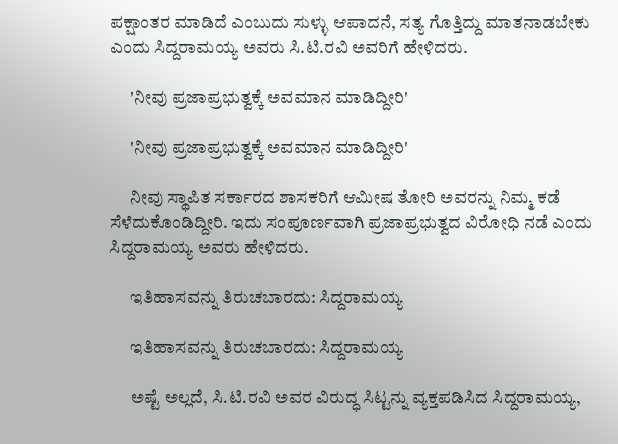ಪಕ್ಷಾಂತರ ಮಾಡಿದೆ ಎಂಬುದು ಸುಳ್ಳು ಆಪಾದನೆ, ಸತ್ಯ ಗೊತ್ತಿದ್ದು ಮಾತನಾಡಬೇಕು ಎಂದು ಸಿದ್ದರಾಮಯ್ಯ ಅವರು ಸಿ.ಟಿ.ರವಿ ಅವರಿಗೆ ಹೇಳಿದರು.

      'ನೀವು ಪ್ರಜಾಪ್ರಭುತ್ವಕ್ಕೆ ಅವಮಾನ ಮಾಡಿದ್ದೀರಿ'

      'ನೀವು ಪ್ರಜಾಪ್ರಭುತ್ವಕ್ಕೆ ಅವಮಾನ ಮಾಡಿದ್ದೀರಿ'

      ನೀವು ಸ್ಥಾಪಿತ ಸರ್ಕಾರದ ಶಾಸಕರಿಗೆ ಆಮೀಷ ತೋರಿ ಅವರನ್ನು ನಿಮ್ಮ ಕಡೆ ಸೆಳೆದುಕೊಂಡಿದ್ದೀರಿ. ಇದು ಸಂಪೂರ್ಣವಾಗಿ ಪ್ರಜಾಪ್ರಭುತ್ವದ ವಿರೋಧಿ ನಡೆ ಎಂದು ಸಿದ್ದರಾಮಯ್ಯ ಅವರು ಹೇಳಿದರು.

      ಇತಿಹಾಸವನ್ನು ತಿರುಚಬಾರದು: ಸಿದ್ದರಾಮಯ್ಯ

      ಇತಿಹಾಸವನ್ನು ತಿರುಚಬಾರದು: ಸಿದ್ದರಾಮಯ್ಯ

      ಅಷ್ಟೆ ಅಲ್ಲದೆ, ಸಿ.ಟಿ.ರವಿ ಅವರ ವಿರುದ್ಧ ಸಿಟ್ಟನ್ನು ವ್ಯಕ್ತಪಡಿಸಿದ ಸಿದ್ದರಾಮಯ್ಯ,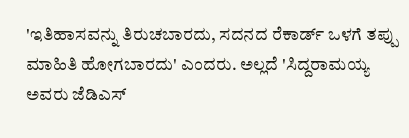'ಇತಿಹಾಸವನ್ನು ತಿರುಚಬಾರದು, ಸದನದ ರೆಕಾರ್ಡ್‌ ಒಳಗೆ ತಪ್ಪು ಮಾಹಿತಿ ಹೋಗಬಾರದು' ಎಂದರು. ಅಲ್ಲದೆ 'ಸಿದ್ದರಾಮಯ್ಯ ಅವರು ಜೆಡಿಎಸ್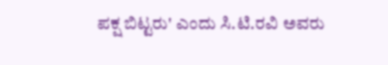ಪಕ್ಷ ಬಿಟ್ಟರು' ಎಂದು ಸಿ.ಟಿ.ರವಿ ಅವರು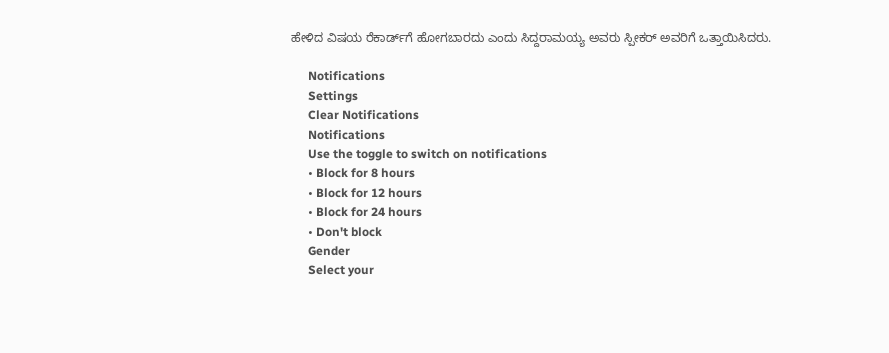ಹೇಳಿದ ವಿಷಯ ರೆಕಾರ್ಡ್‌ಗೆ ಹೋಗಬಾರದು ಎಂದು ಸಿದ್ದರಾಮಯ್ಯ ಅವರು ಸ್ಪೀಕರ್ ಅವರಿಗೆ ಒತ್ತಾಯಿಸಿದರು.

      Notifications
      Settings
      Clear Notifications
      Notifications
      Use the toggle to switch on notifications
      • Block for 8 hours
      • Block for 12 hours
      • Block for 24 hours
      • Don't block
      Gender
      Select your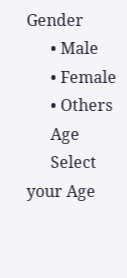Gender
      • Male
      • Female
      • Others
      Age
      Select your Age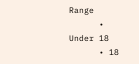Range
      • Under 18
      • 18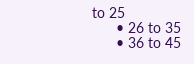to 25
      • 26 to 35
      • 36 to 45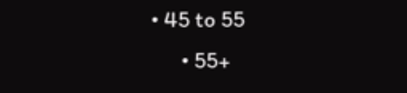• 45 to 55
      • 55+